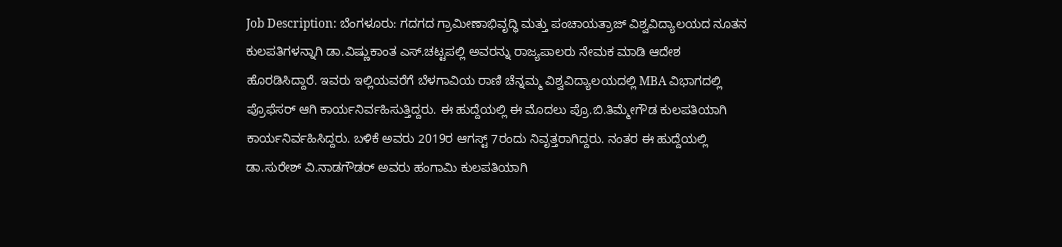Job Description: ಬೆಂಗಳೂರು: ಗದಗದ ಗ್ರಾಮೀಣಾಭಿವೃದ್ಧಿ ಮತ್ತು ಪಂಚಾಯತ್ರಾಜ್ ವಿಶ್ವವಿದ್ಯಾಲಯದ ನೂತನ ಕುಲಪತಿಗಳನ್ನಾಗಿ ಡಾ.ವಿಷ್ಣುಕಾಂತ ಎಸ್.ಚಟ್ಟಪಲ್ಲಿ ಅವರನ್ನು ರಾಜ್ಯಪಾಲರು ನೇಮಕ ಮಾಡಿ ಆದೇಶ ಹೊರಡಿಸಿದ್ದಾರೆ. ಇವರು ಇಲ್ಲಿಯವರೆಗೆ ಬೆಳಗಾವಿಯ ರಾಣಿ ಚೆನ್ನಮ್ಮ ವಿಶ್ವವಿದ್ಯಾಲಯದಲ್ಲಿ MBA ವಿಭಾಗದಲ್ಲಿ ಪ್ರೊಫೆಸರ್ ಆಗಿ ಕಾರ್ಯನಿರ್ವಹಿಸುತ್ತಿದ್ದರು. ಈ ಹುದ್ದೆಯಲ್ಲಿ ಈ ಮೊದಲು ಪ್ರೊ.ಬಿ.ತಿಮ್ಮೇಗೌಡ ಕುಲಪತಿಯಾಗಿ ಕಾರ್ಯನಿರ್ವಹಿಸಿದ್ದರು. ಬಳಿಕೆ ಅವರು 2019ರ ಆಗಸ್ಟ್ 7ರಂದು ನಿವೃತ್ತರಾಗಿದ್ದರು. ನಂತರ ಈ ಹುದ್ದೆಯಲ್ಲಿ ಡಾ.ಸುರೇಶ್ ವಿ.ನಾಡಗೌಡರ್ ಅವರು ಹಂಗಾಮಿ ಕುಲಪತಿಯಾಗಿ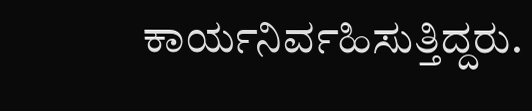ಕಾರ್ಯನಿರ್ವಹಿಸುತ್ತಿದ್ದರು.